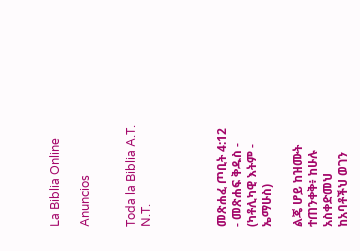La Biblia Online

Anuncios


Toda la Biblia A.T. N.T.




መጽሐፈ ጦቢት 4:12 - መጽሐፍ ቅዱስ - (ካቶሊካዊ እትም - ኤማሁስ)

ልጄ ሆይ ከዝሙት ተጠንቀቅ፥ ከሁሉ አስቀድመህ ከአባቶችህ ወገን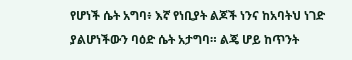የሆነች ሴት አግባ፥ እኛ የነቢያት ልጆች ነንና ከአባትህ ነገድ ያልሆነችውን ባዕድ ሴት አታግባ። ልጄ ሆይ ከጥንት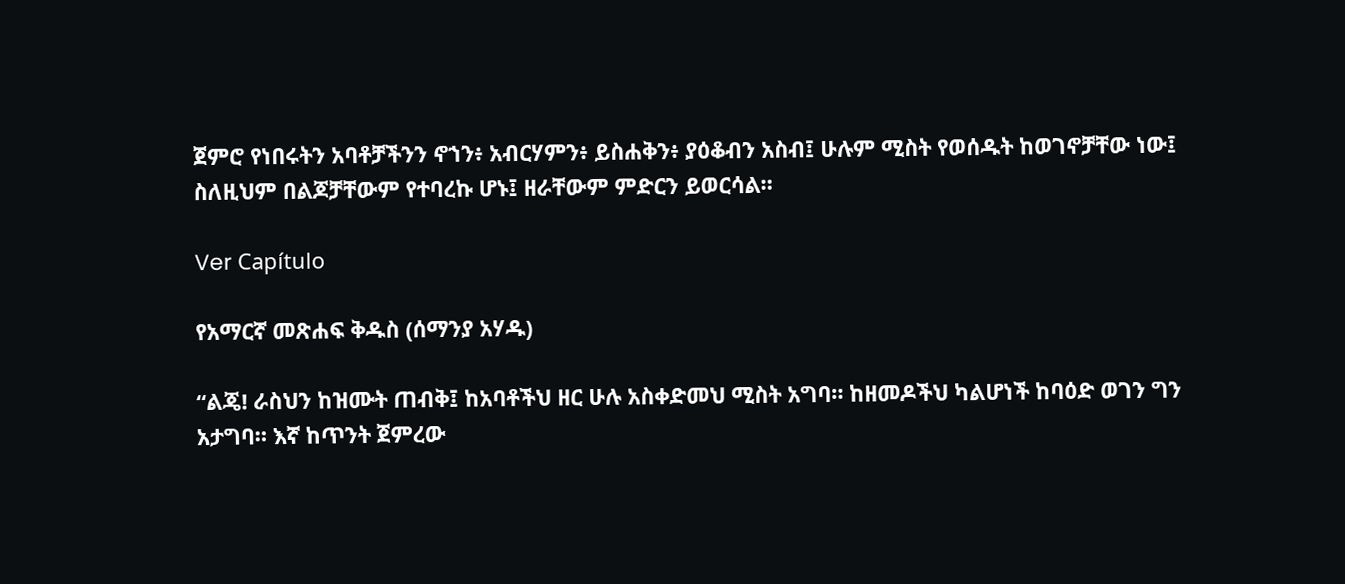ጀምሮ የነበሩትን አባቶቻችንን ኖኀን፥ አብርሃምን፥ ይስሐቅን፥ ያዕቆብን አስብ፤ ሁሉም ሚስት የወሰዱት ከወገኖቻቸው ነው፤ ስለዚህም በልጆቻቸውም የተባረኩ ሆኑ፤ ዘራቸውም ምድርን ይወርሳል።

Ver Capítulo

የአማርኛ መጽሐፍ ቅዱስ (ሰማንያ አሃዱ)

“ልጄ! ራስህን ከዝሙት ጠብቅ፤ ከአባቶችህ ዘር ሁሉ አስቀድመህ ሚስት አግባ። ከዘመዶችህ ካልሆነች ከባዕድ ወገን ግን አታግባ። እኛ ከጥንት ጀምረው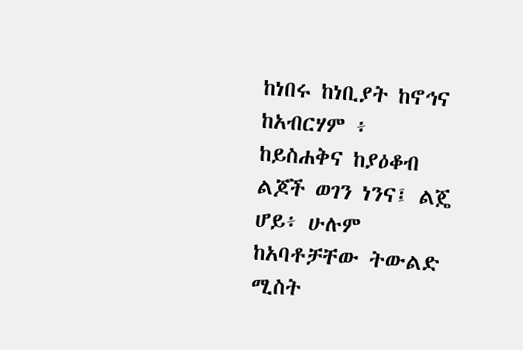ከነበሩ ከነቢያት ከኖኅና ከአብርሃም ፥ ከይስሐቅና ከያዕቆብ ልጆች ወገን ነንና፤ ልጄ ሆይ፥ ሁሉም ከአባቶቻቸው ትውልድ ሚስት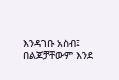እንዳገቡ አስብ፤ በልጆቻቸውም እንደ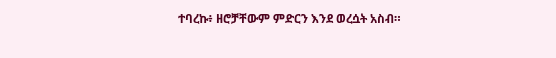ተባረኩ፥ ዘሮቻቸውም ምድርን እንደ ወረሷት አስብ።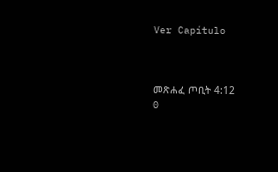Ver Capítulo



መጽሐፈ ጦቢት 4:12
0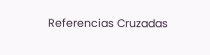Referencias Cruzadas